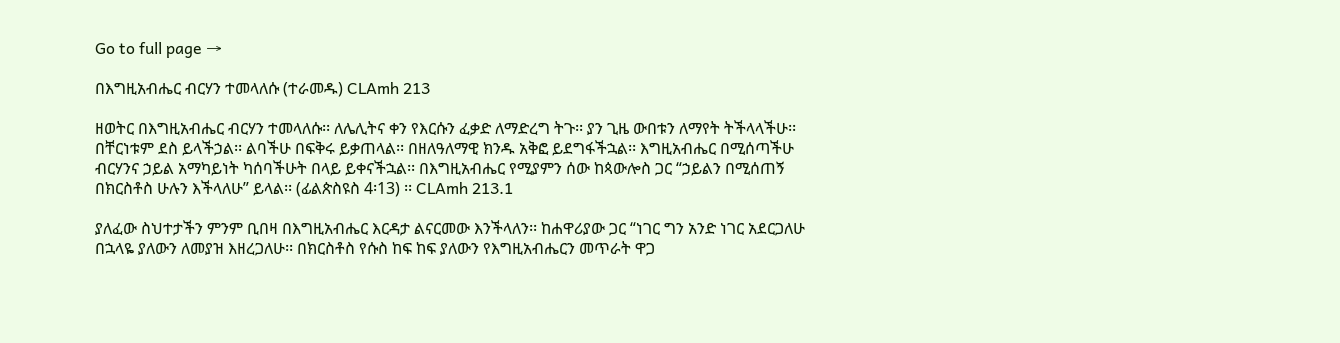Go to full page →

በእግዚአብሔር ብርሃን ተመላለሱ (ተራመዱ) CLAmh 213

ዘወትር በእግዚአብሔር ብርሃን ተመላለሱ፡፡ ለሌሊትና ቀን የእርሱን ፈቃድ ለማድረግ ትጉ፡፡ ያን ጊዜ ውበቱን ለማየት ትችላላችሁ፡፡ በቸርነቱም ደስ ይላችኃል፡፡ ልባችሁ በፍቅሩ ይቃጠላል፡፡ በዘለዓለማዊ ክንዱ አቅፎ ይደግፋችኋል፡፡ እግዚአብሔር በሚሰጣችሁ ብርሃንና ኃይል አማካይነት ካሰባችሁት በላይ ይቀናችኋል፡፡ በእግዚአብሔር የሚያምን ሰው ከጳውሎስ ጋር “ኃይልን በሚሰጠኝ በክርስቶስ ሁሉን እችላለሁ” ይላል፡፡ (ፊልጵስዩስ 4፡13) ፡፡ CLAmh 213.1

ያለፈው ስህተታችን ምንም ቢበዛ በእግዚአብሔር እርዳታ ልናርመው እንችላለን፡፡ ከሐዋሪያው ጋር “ነገር ግን አንድ ነገር አደርጋለሁ በኋላዬ ያለውን ለመያዝ እዘረጋለሁ፡፡ በክርስቶስ የሱስ ከፍ ከፍ ያለውን የእግዚአብሔርን መጥራት ዋጋ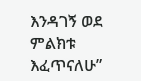እንዳገኝ ወደ ምልክቱ እፈጥናለሁ”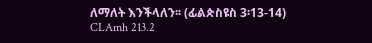ለማለት እንችላለን፡፡ (ፊልጵስዩስ 3፡13-14) CLAmh 213.2